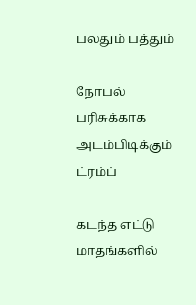பலதும் பத்தும்

நோபல் பரிசுக்காக அடம்பிடிக்கும் ட்ரம்ப்

கடந்த எட்டு மாதங்களில்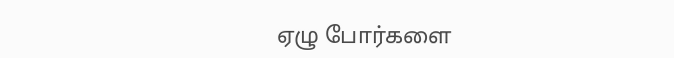ஏழு போர்களை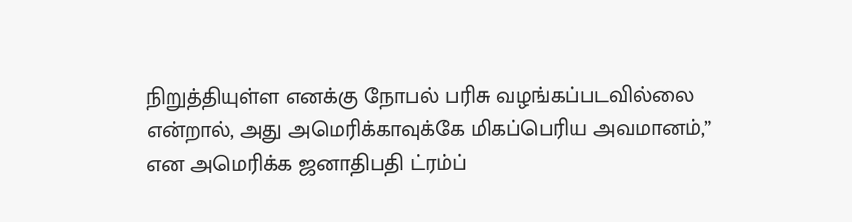நிறுத்தியுள்ள எனக்கு நோபல் பரிசு வழங்கப்படவில்லை என்றால், அது அமெரிக்காவுக்கே மிகப்பெரிய அவமானம்,” என அமெரிக்க ஜனாதிபதி ட்ரம்ப்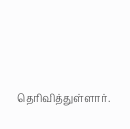தெரிவித்துள்ளார்.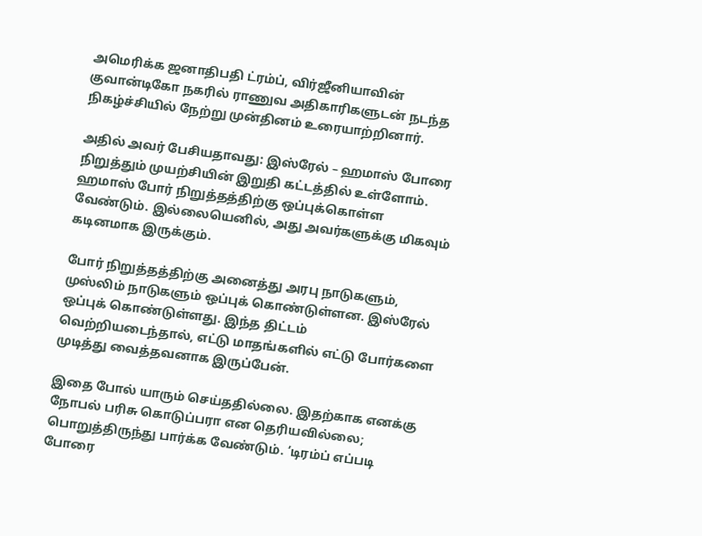அமெரிக்க ஜனாதிபதி ட்ரம்ப், விர்ஜீனியாவின் குவான்டிகோ நகரில் ராணுவ அதிகாரிகளுடன் நடந்த நிகழ்ச்சியில் நேற்று முன்தினம் உரையாற்றினார்.

அதில் அவர் பேசியதாவது: இஸ்ரேல் – ஹமாஸ் போரை நிறுத்தும் முயற்சியின் இறுதி கட்டத்தில் உள்ளோம். ஹமாஸ் போர் நிறுத்தத்திற்கு ஒப்புக்கொள்ள வேண்டும். இல்லையெனில், அது அவர்களுக்கு மிகவும் கடினமாக இருக்கும்.

போர் நிறுத்தத்திற்கு அனைத்து அரபு நாடுகளும், முஸ்லிம் நாடுகளும் ஒப்புக் கொண்டுள்ளன. இஸ்ரேல் ஒப்புக் கொண்டுள்ளது. இந்த திட்டம் வெற்றியடைந்தால், எட்டு மாதங்களில் எட்டு போர்களை முடித்து வைத்தவனாக இருப்பேன்.

இதை போல் யாரும் செய்ததில்லை. இதற்காக எனக்கு நோபல் பரிசு கொடுப்பரா என தெரியவில்லை; பொறுத்திருந்து பார்க்க வேண்டும். ‘டிரம்ப் எப்படி போரை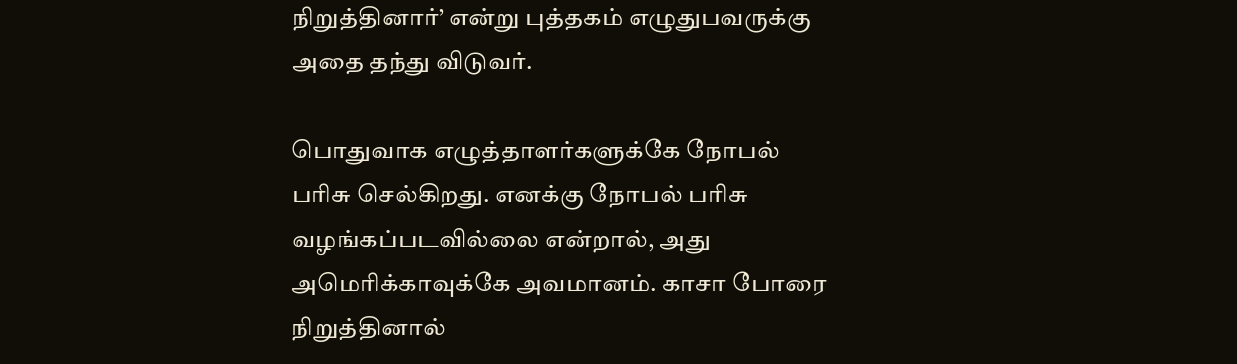நிறுத்தினார்’ என்று புத்தகம் எழுதுபவருக்கு அதை தந்து விடுவர்.

பொதுவாக எழுத்தாளர்களுக்கே நோபல் பரிசு செல்கிறது. எனக்கு நோபல் பரிசு வழங்கப்படவில்லை என்றால், அது அமெரிக்காவுக்கே அவமானம். காசா போரை நிறுத்தினால்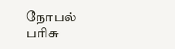நோபல் பரிசு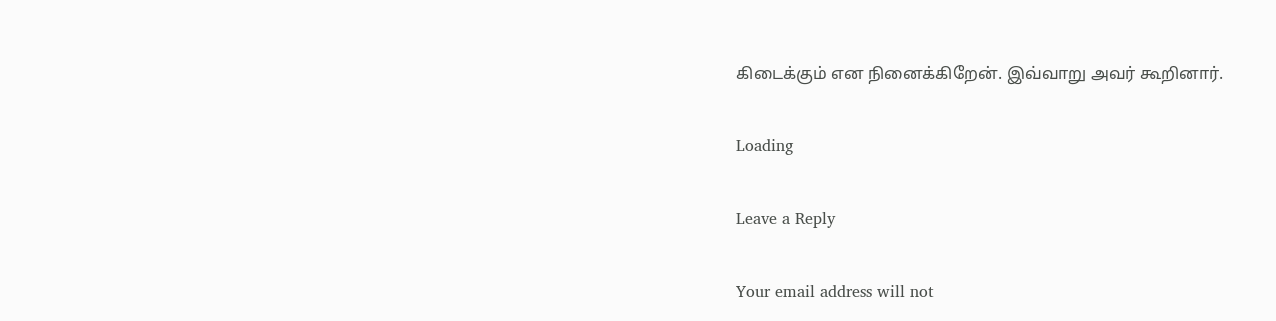கிடைக்கும் என நினைக்கிறேன். இவ்வாறு அவர் கூறினார்.

Loading

Leave a Reply

Your email address will not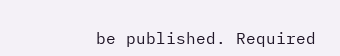be published. Required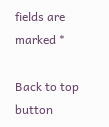fields are marked *

Back to top button